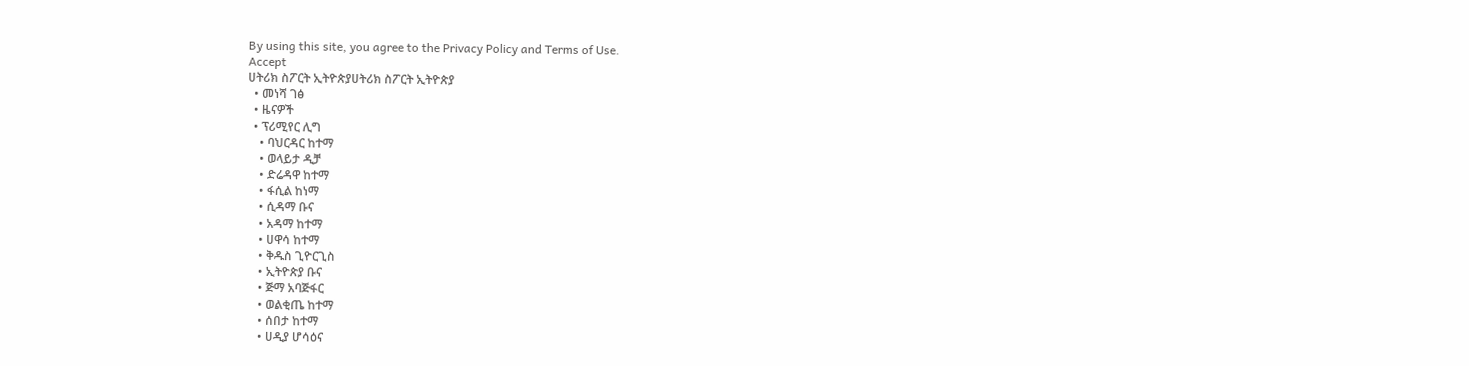By using this site, you agree to the Privacy Policy and Terms of Use.
Accept
ሀትሪክ ስፖርት ኢትዮጵያሀትሪክ ስፖርት ኢትዮጵያ
  • መነሻ ገፅ
  • ዜናዎች
  • ፕሪሚየር ሊግ
    • ባህርዳር ከተማ
    • ወላይታ ዲቻ
    • ድሬዳዋ ከተማ
    • ፋሲል ከነማ
    • ሲዳማ ቡና
    • አዳማ ከተማ
    • ሀዋሳ ከተማ
    • ቅዱስ ጊዮርጊስ
    • ኢትዮጵያ ቡና
    • ጅማ አባጅፋር
    • ወልቂጤ ከተማ
    • ሰበታ ከተማ
    • ሀዲያ ሆሳዕና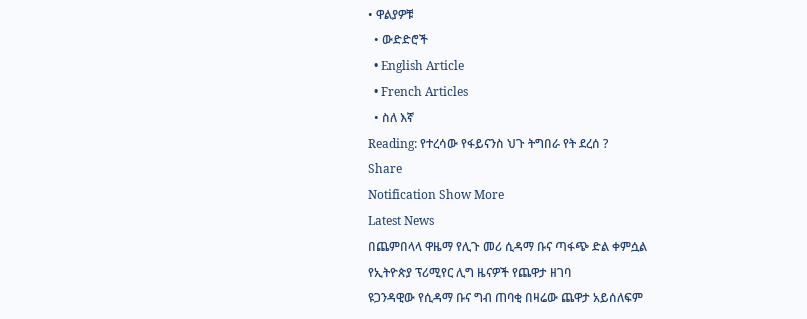• ዋልያዎቹ
  • ውድድሮች
  • English Article
  • French Articles
  • ስለ እኛ
Reading: የተረሳው የፋይናንስ ህጉ ትግበራ የት ደረሰ ?
Share
Notification Show More
Latest News
በጨምበላላ ዋዜማ የሊጉ መሪ ሲዳማ ቡና ጣፋጭ ድል ቀምሷል
የኢትዮጵያ ፕሪሚየር ሊግ ዜናዎች የጨዋታ ዘገባ
ዩጋንዳዊው የሲዳማ ቡና ግብ ጠባቂ በዛሬው ጨዋታ አይሰለፍም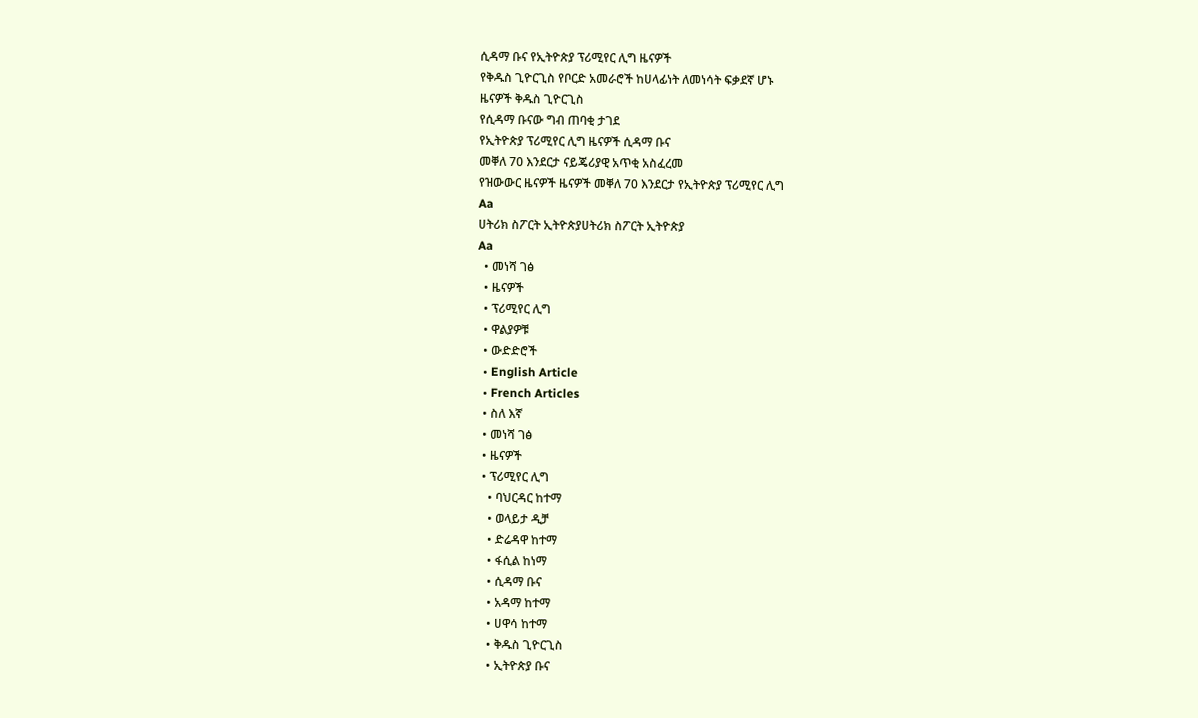ሲዳማ ቡና የኢትዮጵያ ፕሪሚየር ሊግ ዜናዎች
የቅዱስ ጊዮርጊስ የቦርድ አመራሮች ከሀላፊነት ለመነሳት ፍቃደኛ ሆኑ
ዜናዎች ቅዱስ ጊዮርጊስ
የሲዳማ ቡናው ግብ ጠባቂ ታገደ
የኢትዮጵያ ፕሪሚየር ሊግ ዜናዎች ሲዳማ ቡና
መቐለ 70 እንደርታ ናይጄሪያዊ አጥቂ አስፈረመ
የዝውውር ዜናዎች ዜናዎች መቐለ 70 እንደርታ የኢትዮጵያ ፕሪሚየር ሊግ
Aa
ሀትሪክ ስፖርት ኢትዮጵያሀትሪክ ስፖርት ኢትዮጵያ
Aa
  • መነሻ ገፅ
  • ዜናዎች
  • ፕሪሚየር ሊግ
  • ዋልያዎቹ
  • ውድድሮች
  • English Article
  • French Articles
  • ስለ እኛ
  • መነሻ ገፅ
  • ዜናዎች
  • ፕሪሚየር ሊግ
    • ባህርዳር ከተማ
    • ወላይታ ዲቻ
    • ድሬዳዋ ከተማ
    • ፋሲል ከነማ
    • ሲዳማ ቡና
    • አዳማ ከተማ
    • ሀዋሳ ከተማ
    • ቅዱስ ጊዮርጊስ
    • ኢትዮጵያ ቡና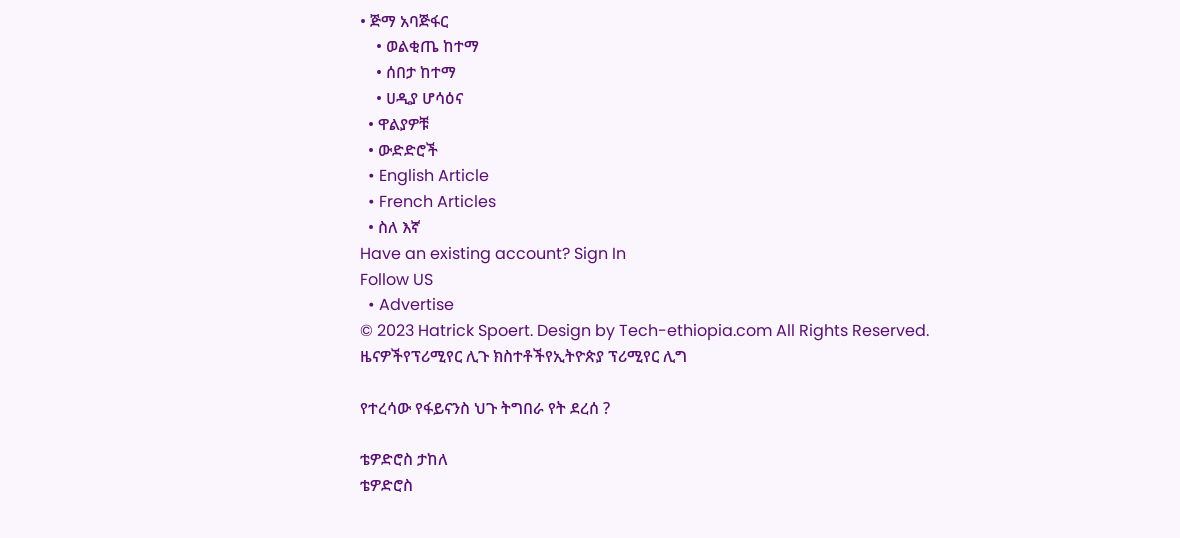• ጅማ አባጅፋር
    • ወልቂጤ ከተማ
    • ሰበታ ከተማ
    • ሀዲያ ሆሳዕና
  • ዋልያዎቹ
  • ውድድሮች
  • English Article
  • French Articles
  • ስለ እኛ
Have an existing account? Sign In
Follow US
  • Advertise
© 2023 Hatrick Spoert. Design by Tech-ethiopia.com All Rights Reserved.
ዜናዎችየፕሪሚየር ሊጉ ክስተቶችየኢትዮጵያ ፕሪሚየር ሊግ

የተረሳው የፋይናንስ ህጉ ትግበራ የት ደረሰ ?

ቴዎድሮስ ታከለ
ቴዎድሮስ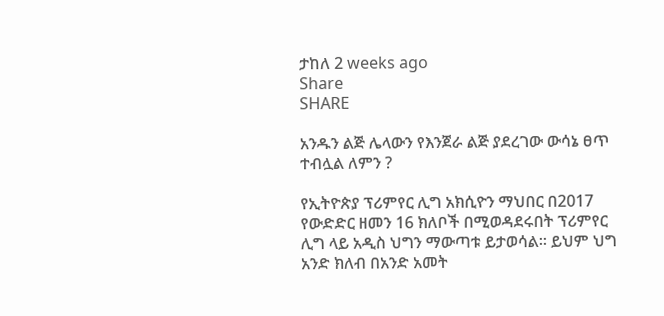ታከለ 2 weeks ago
Share
SHARE

አንዱን ልጅ ሌላውን የእንጀራ ልጅ ያደረገው ውሳኔ ፀጥ ተብሏል ለምን ?

የኢትዮጵያ ፕሪምየር ሊግ አክሲዮን ማህበር በ2017 የውድድር ዘመን 16 ክለቦች በሚወዳደሩበት ፕሪምየር ሊግ ላይ አዲስ ህግን ማውጣቱ ይታወሳል። ይህም ህግ አንድ ክለብ በአንድ አመት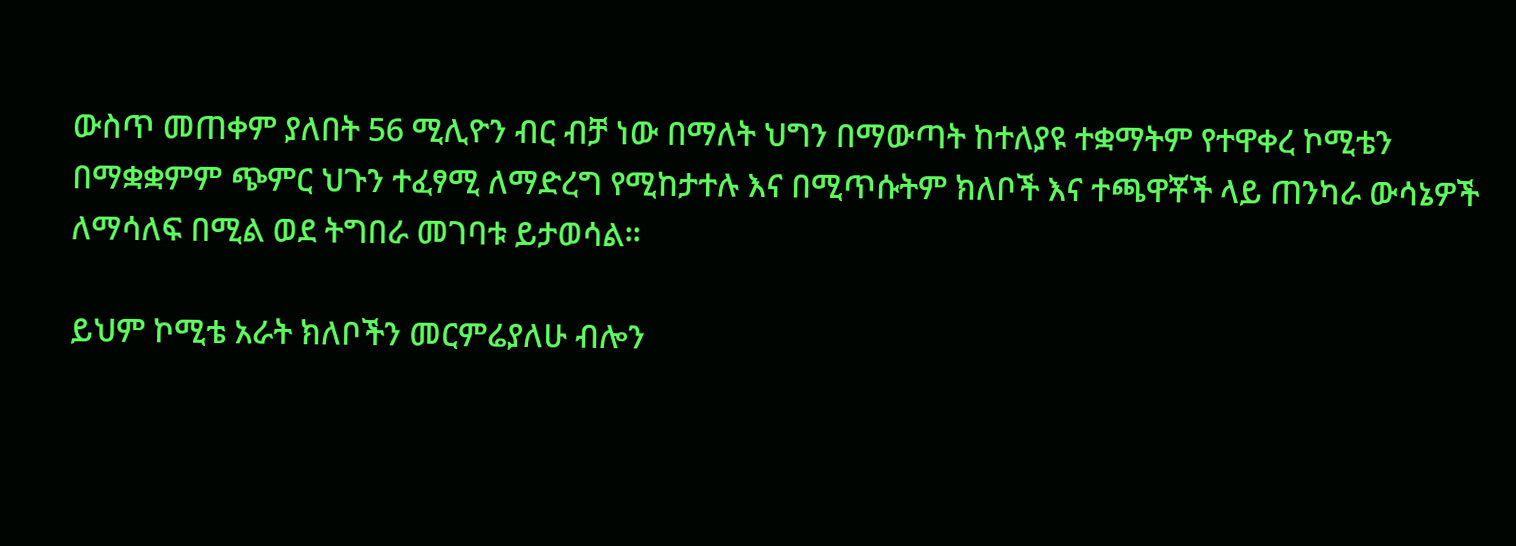ውስጥ መጠቀም ያለበት 56 ሚሊዮን ብር ብቻ ነው በማለት ህግን በማውጣት ከተለያዩ ተቋማትም የተዋቀረ ኮሚቴን በማቋቋምም ጭምር ህጉን ተፈፃሚ ለማድረግ የሚከታተሉ እና በሚጥሱትም ክለቦች እና ተጫዋቾች ላይ ጠንካራ ውሳኔዎች ለማሳለፍ በሚል ወደ ትግበራ መገባቱ ይታወሳል።

ይህም ኮሚቴ አራት ክለቦችን መርምሬያለሁ ብሎን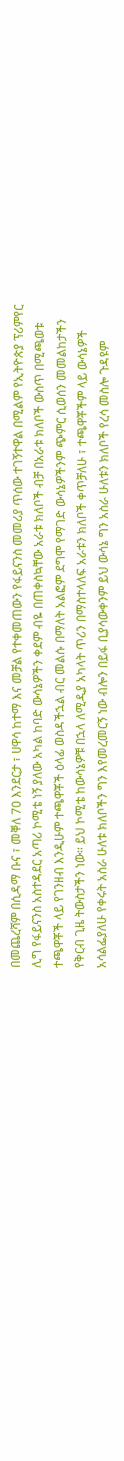በመጨረሻም በሲዳማ ቡና ፣ መቐለ 70 እንደርታ ፣ ሀዋሳ ከተማ እና መቻል የተቀመጠውን የፋይናንስ መመሪያ ጥሰው ተገኝተዋል በሚልም የኢትዮጵያ ፕሪምየር ሊግ የፋይናንስ አስተዳደር አጣሪ ኮሚቴ ነኝ ያለው አካል ከባድ ውሳኔዎችን ቀደም ብዬ በጠቀስኳቸው አራቱ ክለቦች ብቻ በአራቱ ክለቦች ውስጥ በሚጫወቱ ተጫዋቾች ላይ የገንዘብ እንዲሁም ተጫዋቾች ዕላፊ ወስዳችኋል ብር መልሱ በማለት አልፎም ደግሞ የማገድ ውሳኔዎችንም ጭምር ሲወሰን መመልከታችን የቅርብ ጊዜ ትውስታችን ነው። ይህ ኮሚቴ ከውሳኔዎቹ በኋላ ለሚዲያ አካላት ጥሪን በማስተላለፍ አራቱን ክለቦች ቀጥቻለሁ ፣ ተጫዋቾችም ላይ ውሳኔዎች አሳልፌያለሁ የቀሩት አስራ ሁለቱ ክለቦችን ግን እየመረመርኝ ነው ብሎን በይፋ ቢያሳውቀንም ይህ ውሳኔ ግን አስራ ሁለቱን ክለቦች የረሳ መስሎ ጉዳዩም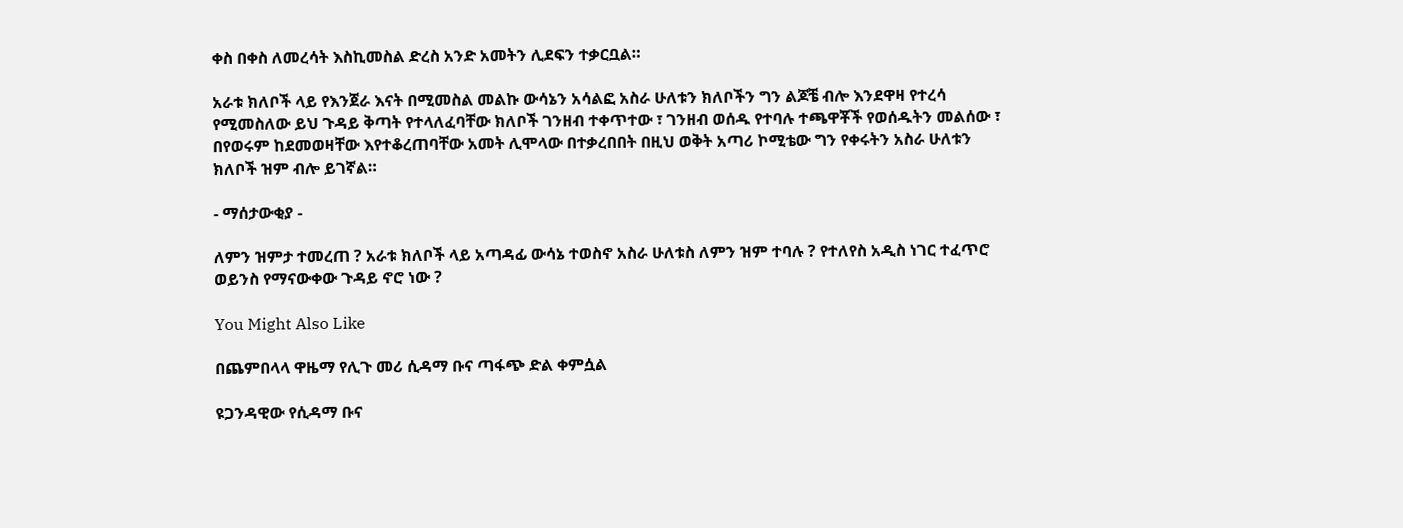ቀስ በቀስ ለመረሳት እስኪመስል ድረስ አንድ አመትን ሊደፍን ተቃርቧል።

አራቱ ክለቦች ላይ የእንጀራ እናት በሚመስል መልኩ ውሳኔን አሳልፎ አስራ ሁለቱን ክለቦችን ግን ልጆቼ ብሎ እንደዋዛ የተረሳ የሚመስለው ይህ ጉዳይ ቅጣት የተላለፈባቸው ክለቦች ገንዘብ ተቀጥተው ፣ ገንዘብ ወሰዱ የተባሉ ተጫዋቾች የወሰዱትን መልሰው ፣ በየወሩም ከደመወዛቸው እየተቆረጠባቸው አመት ሊሞላው በተቃረበበት በዚህ ወቅት አጣሪ ኮሚቴው ግን የቀሩትን አስራ ሁለቱን ክለቦች ዝም ብሎ ይገኛል።

- ማሰታውቂያ -

ለምን ዝምታ ተመረጠ ? አራቱ ክለቦች ላይ አጣዳፊ ውሳኔ ተወስኖ አስራ ሁለቱስ ለምን ዝም ተባሉ ? የተለየስ አዲስ ነገር ተፈጥሮ ወይንስ የማናውቀው ጉዳይ ኖሮ ነው ?

You Might Also Like

በጨምበላላ ዋዜማ የሊጉ መሪ ሲዳማ ቡና ጣፋጭ ድል ቀምሷል

ዩጋንዳዊው የሲዳማ ቡና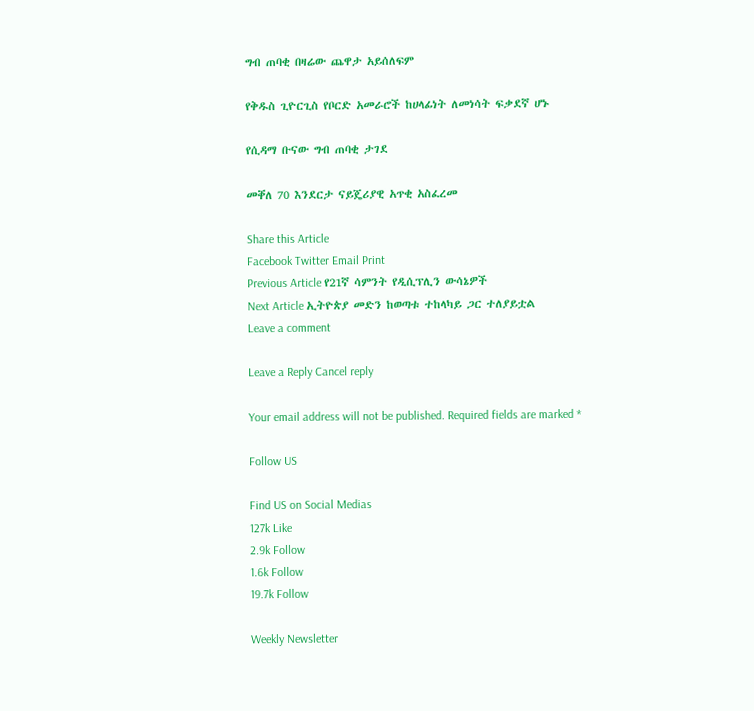ግብ ጠባቂ በዛሬው ጨዋታ አይሰለፍም

የቅዱስ ጊዮርጊስ የቦርድ አመራሮች ከሀላፊነት ለመነሳት ፍቃደኛ ሆኑ

የሲዳማ ቡናው ግብ ጠባቂ ታገደ

መቐለ 70 እንደርታ ናይጄሪያዊ አጥቂ አስፈረመ

Share this Article
Facebook Twitter Email Print
Previous Article የ21ኛ ሳምንት የዲሲፕሊን ውሳኔዎች
Next Article ኢትዮጵያ መድን ከወጣቱ ተከላካይ ጋር ተለያይቷል
Leave a comment

Leave a Reply Cancel reply

Your email address will not be published. Required fields are marked *

Follow US

Find US on Social Medias
127k Like
2.9k Follow
1.6k Follow
19.7k Follow

Weekly Newsletter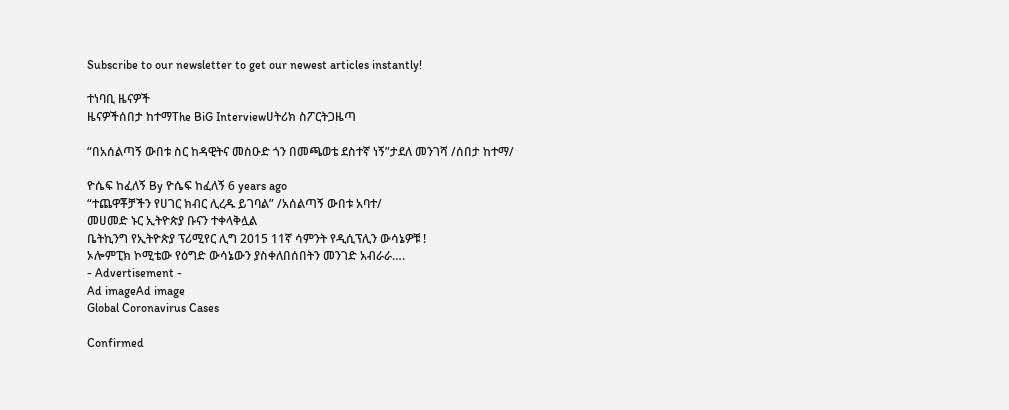Subscribe to our newsletter to get our newest articles instantly!

ተነባቢ ዜናዎች
ዜናዎችሰበታ ከተማThe BiG Interviewሀትሪክ ስፖርትጋዜጣ

“በአሰልጣኝ ውበቱ ስር ከዳዊትና መስዑድ ጎን በመጫወቴ ደስተኛ ነኝ”ታደለ መንገሻ /ሰበታ ከተማ/

ዮሴፍ ከፈለኝ By ዮሴፍ ከፈለኝ 6 years ago
“ተጨዋቾቻችን የሀገር ክብር ሊረዱ ይገባል” /አሰልጣኝ ውበቱ አባተ/
መሀመድ ኑር ኢትዮጵያ ቡናን ተቀላቅሏል
ቤትኪንግ የኢትዮጵያ ፕሪሚየር ሊግ 2015 11ኛ ሳምንት የዲሲፕሊን ውሳኔዎቹ !
ኦሎምፒክ ኮሚቴው የዕግድ ውሳኔውን ያስቀለበሰበትን መንገድ አብራራ….
- Advertisement -
Ad imageAd image
Global Coronavirus Cases

Confirmed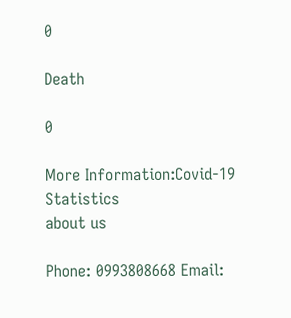0

Death

0

More Information:Covid-19 Statistics
about us

Phone: 0993808668 Email: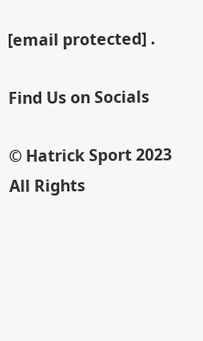[email protected] .

Find Us on Socials

© Hatrick Sport 2023 All Rights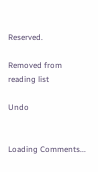Reserved.

Removed from reading list

Undo


Loading Comments...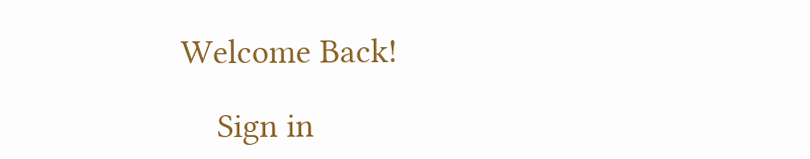Welcome Back!

    Sign in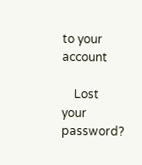to your account

    Lost your password?